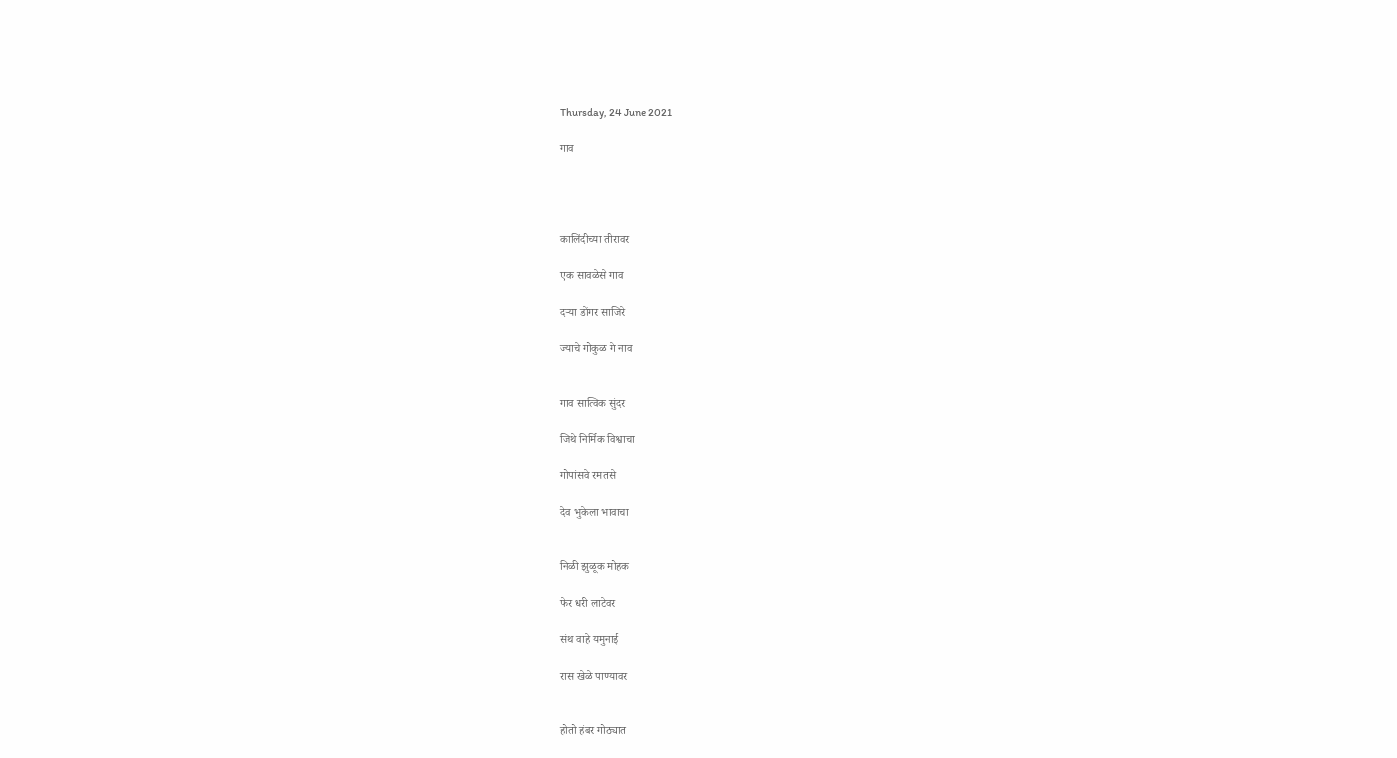Thursday, 24 June 2021

गाव




कालिंदीच्या तीरावर

एक सावळेसे गाव

दऱ्या डोंगर साजिरे

ज्याचे गोकुळ गे नाव


गाव सात्विक सुंदर

जिथे निर्मिक विश्वाचा

गोपांसवे रमतसे

देव भुकेला भावाचा


निळी झुळूक मोहक

फेर धरी लाटेवर

संथ वाहे यमुनाई

रास खेळे पाण्यावर


होतो हंबर गोठ्यात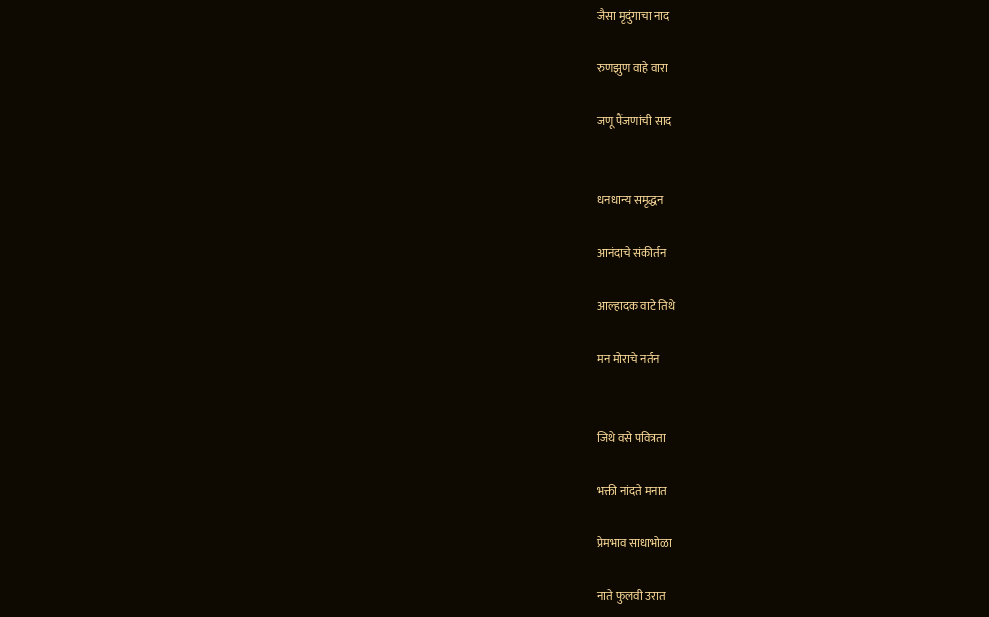जैसा मृदुंगाचा नाद

रुणझुण वाहे वारा

जणू पैंजणांची साद


धनधान्य समृद्धन

आनंदाचे संकीर्तन

आल्हादक वाटे तिथे

मन मोराचे नर्तन


जिथे वसे पवित्रता

भक्ती नांदते मनात

प्रेमभाव साधाभोळा

नाते फुलवी उरात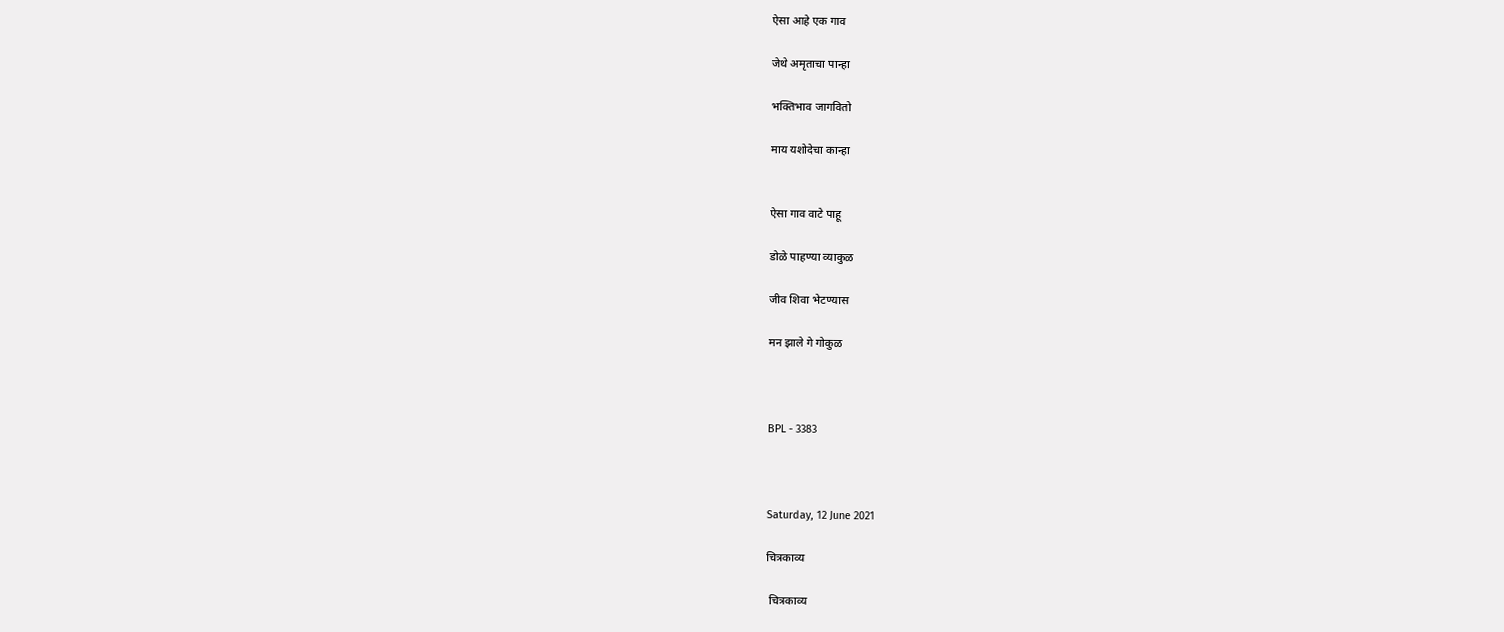ऐसा आहे एक गाव

जेथे अमृताचा पान्हा

भक्तिभाव जागवितो

माय यशोदेचा कान्हा


ऐसा गाव वाटे पाहू

डोळे पाहण्या व्याकुळ

जीव शिवा भेटण्यास

मन झाले गे गोकुळ



BPL - 3383



Saturday, 12 June 2021

चित्रकाव्य

 चित्रकाव्य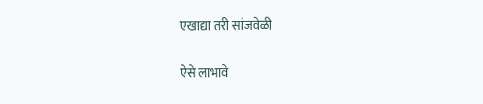एखाद्या तरी सांजवेळी

ऐसे लाभावे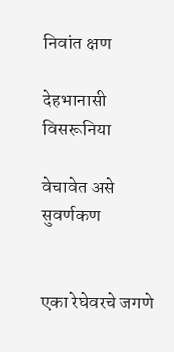निवांत क्षण

देहभानासी विसरूनिया

वेचावेत असे सुवर्णकण


एका रेघेवरचे जगणे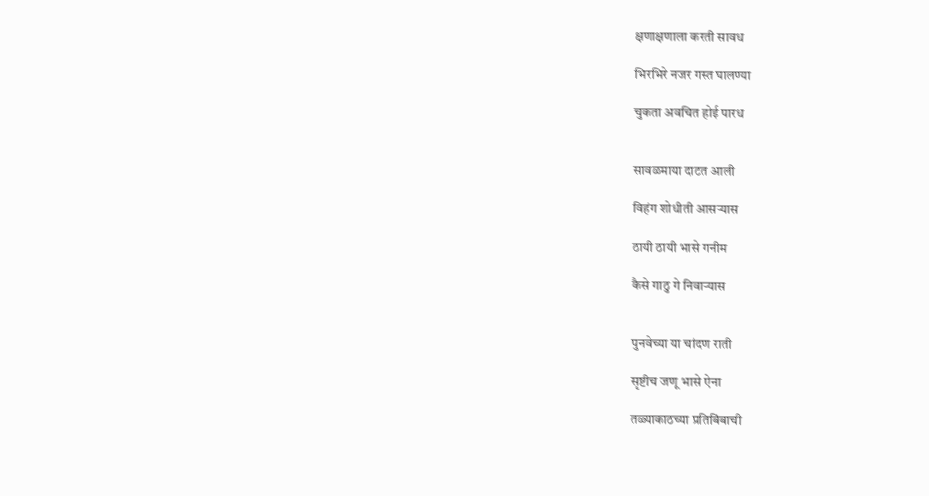क्षणाक्षणाला करती सावध

भिरभिरे नजर गस्त घालण्या

चुकता अवचित होई पारध


सावळमाया दाटत आली

विहंग शोधीती आसऱ्यास

ठायी ठायी भासे गनीम

कैसे गाठु गे निवाऱ्यास


पुनवेच्या या चांदण राती

सृष्टीच जणू भासे ऐना

तळ्याकाठच्या प्रतिबिंबाची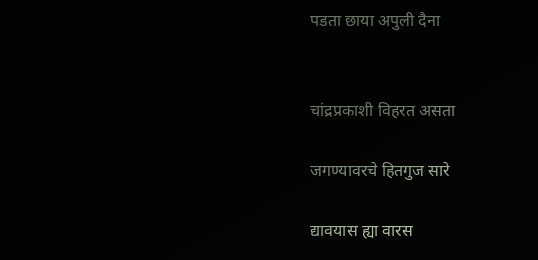पडता छाया अपुली दैना


चांद्रप्रकाशी विहरत असता

जगण्यावरचे हितगुज सारे

द्यावयास ह्या वारस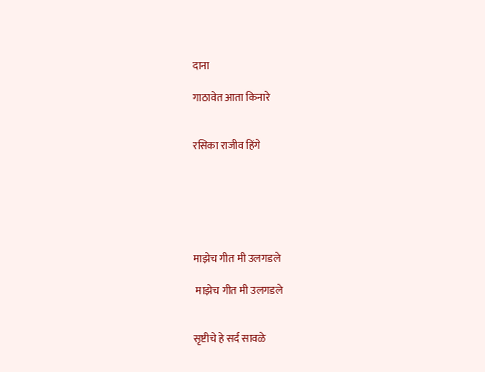दाना

गाठावेत आता किनारे


रसिका राजीव हिंगे






माझेच गीत मी उलगडले

 माझेच गीत मी उलगडले


सृष्टीचे हे सर्द सावळे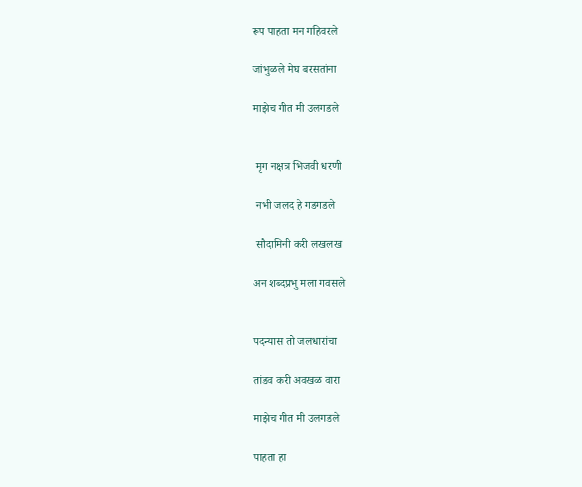रूप पाहता मन गहिवरले

जांभुळले मेघ बरसतांना

माझेच गीत मी उलगडले


 मृग नक्षत्र भिजवी धरणी

 नभी जलद हे गडगडले

 सौदामिनी करी लखलख

अन शब्दप्रभु मला गवसले


पदन्यास तो जलधारांचा

तांडव करी अवखळ वारा

माझेच गीत मी उलगडले

पाहता हा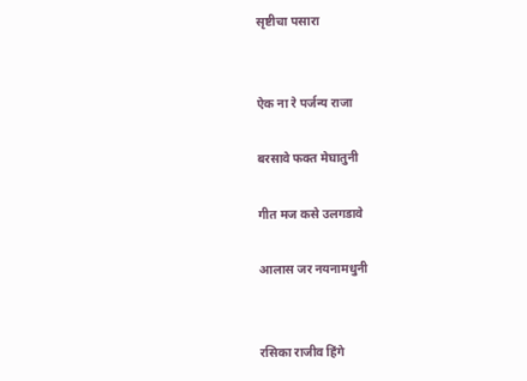सृष्टीचा पसारा


ऐक ना रे पर्जन्य राजा

बरसावे फक्त मेघातुनी

गीत मज कसे उलगडावे

आलास जर नयनामधुनी


रसिका राजीव हिंगे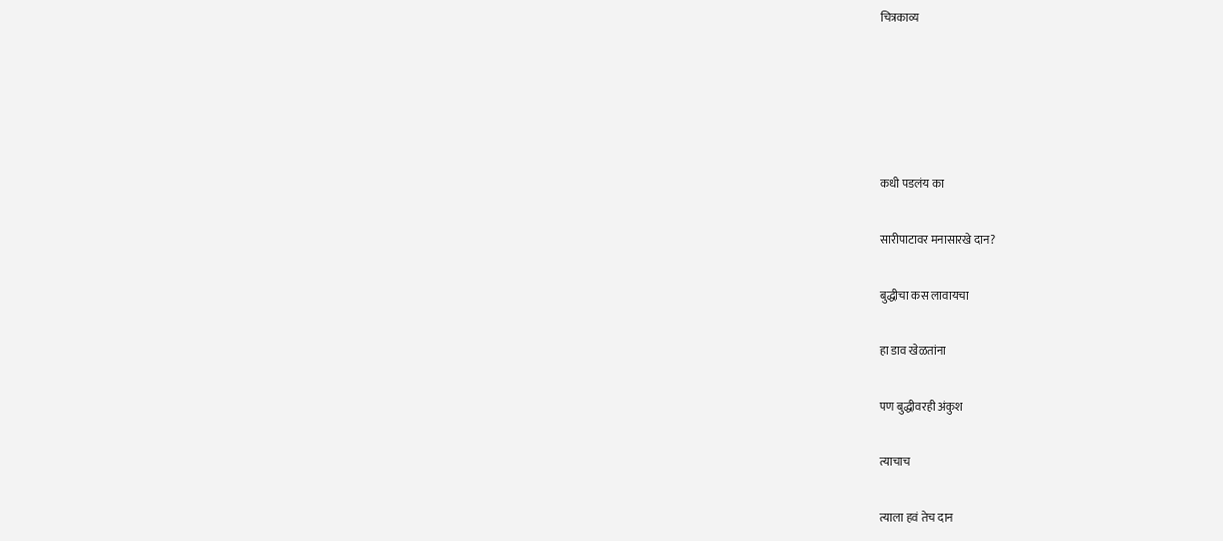चित्रकाव्य





कधी पडलंय का

सारीपाटावर मनासारखे दान?

बुद्धीचा कस लावायचा

हा डाव खेळतांना

पण बुद्धीवरही अंकुश

त्याचाच

त्याला हवं तेच दान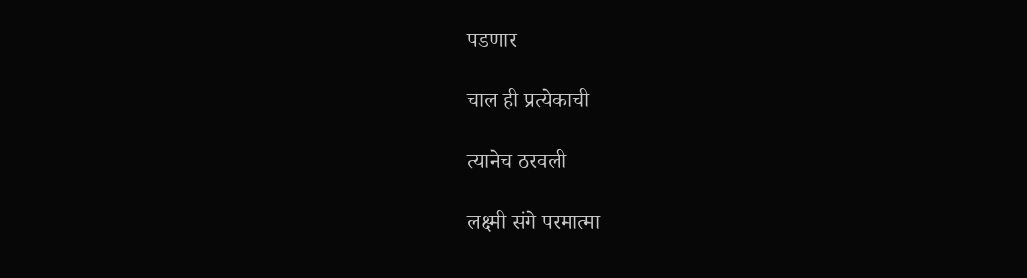पडणार

चाल ही प्रत्येकाची

त्यानेच ठरवली

लक्ष्मी संगे परमात्मा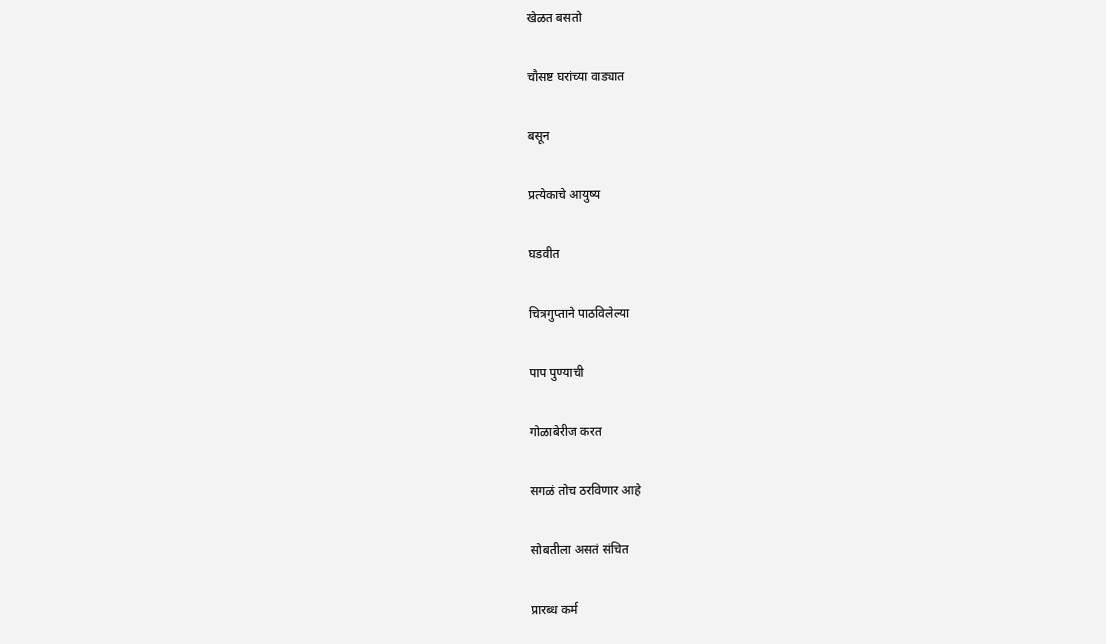खेळत बसतो

चौसष्ट घरांच्या वाड्यात

बसून

प्रत्येकाचे आयुष्य

घडवीत

चित्रगुप्ताने पाठविलेल्या

पाप पुण्याची

गोळाबेरीज करत

सगळं तोच ठरविणार आहे

सोबतीला असतं संचित

प्रारब्ध कर्म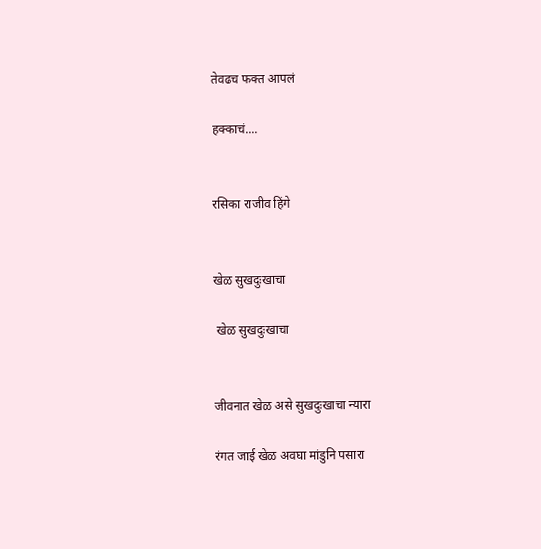तेवढच फक्त आपलं

हक्काचं....


रसिका राजीव हिंगे


खेळ सुखदुःखाचा

 खेळ सुखदुःखाचा


जीवनात खेळ असे सुखदुःखाचा न्यारा

रंगत जाई खेळ अवघा मांडुनि पसारा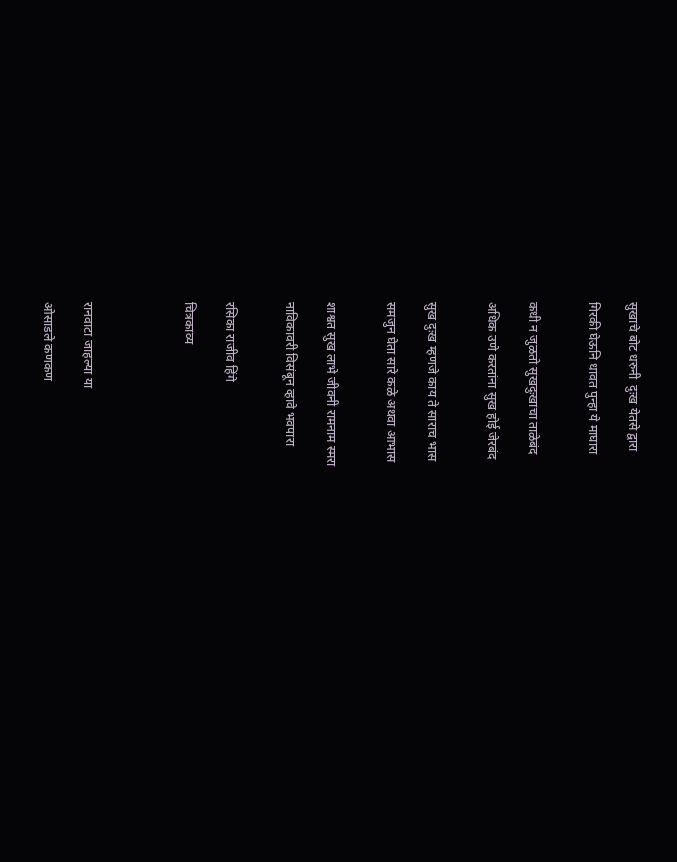सुखाचे बोट धरुनी  दुःख येतसे द्वारा

गिरकी घेऊनि धावत पुन्हा ये माघारा


कधी न जुळतो सुखदुःखाचा ताळेबंद

अधिक उणे करतांना सुख होई जेरबंद


सुख दुःख म्हणजे काय ते साराच भास

समजुन घेता सारे कळे अथवा आभास


शाश्वत सुख लाभे जीवनी रामनाम स्मरा

नाविकावरी विसंबून व्हावे भवपारा


रसिका राजीव हिंगे

चित्रकाव्य




रानवाटा जाहल्या या

ओसाडले कणकण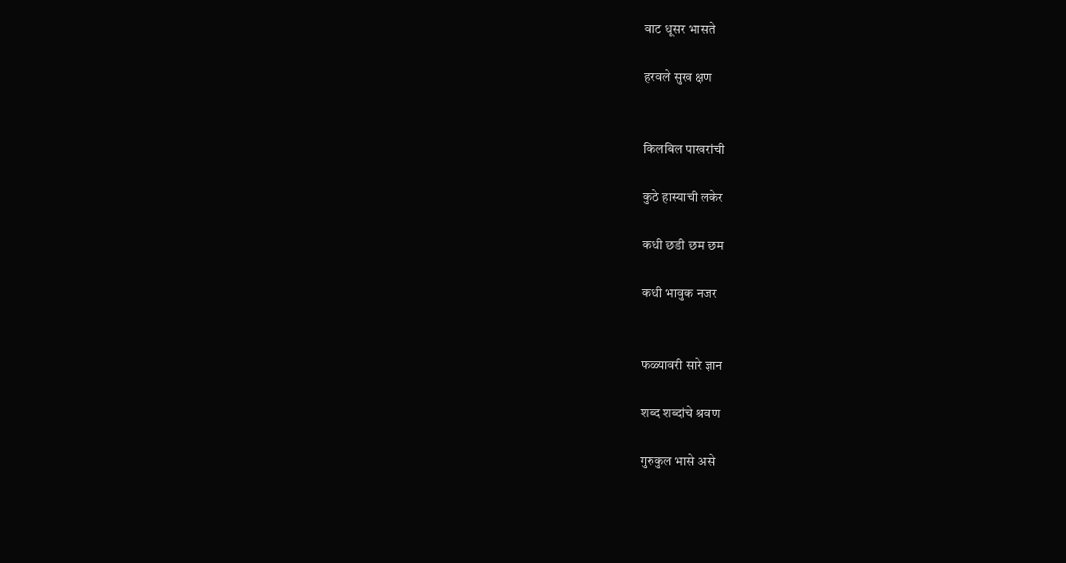वाट धूसर भासते

हरवले सुख क्षण


किलबिल पाखरांची

कुठे हास्याची लकेर

कधी छडी छम छम

कधी भावुक नजर


फळ्यावरी सारे ज्ञान

शब्द शब्दांचे श्रवण

गुरुकुल भासे असे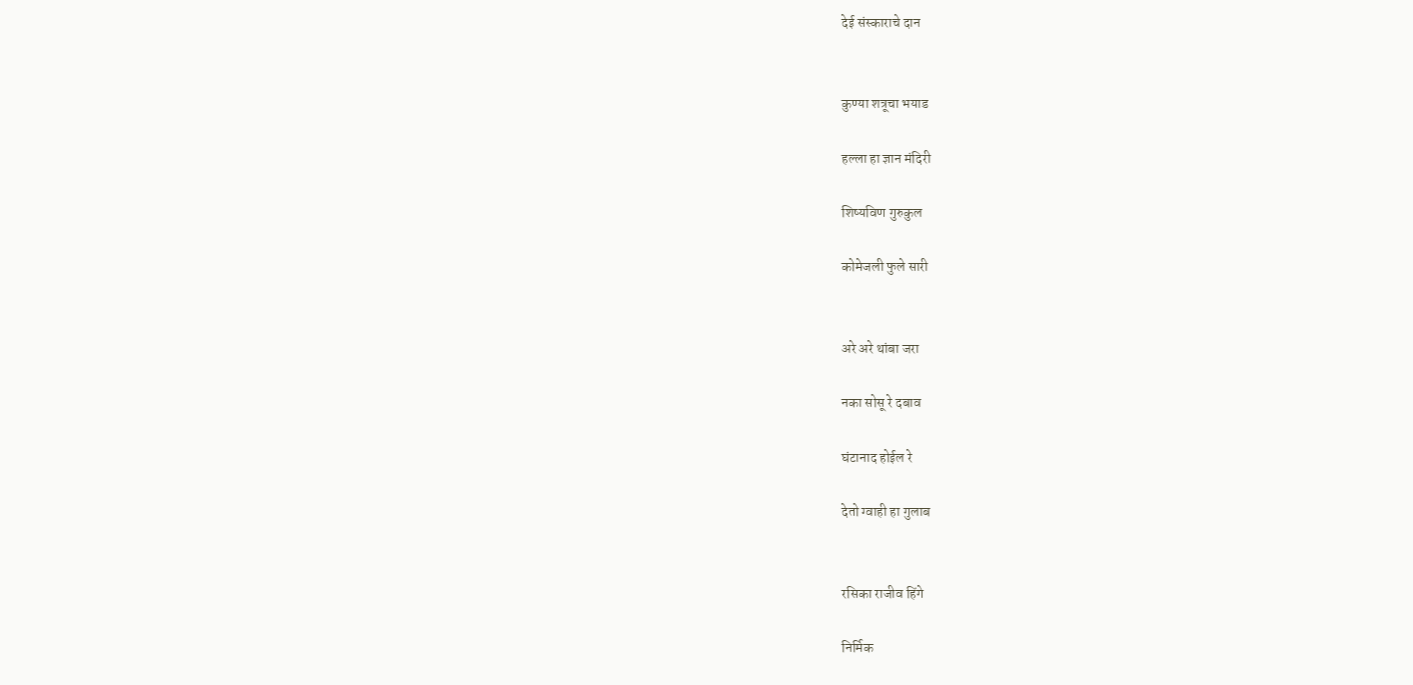देई संस्काराचे दान


कुण्या शत्रूचा भयाड

हल्ला हा ज्ञान मंदिरी

शिष्यविण गुरुकुल

कोमेजली फुले सारी


अरे अरे थांबा जरा

नका सोसू रे दबाव

घंटानाद होईल रे

देतो ग्वाही हा गुलाब


रसिका राजीव हिंगे

निर्मिक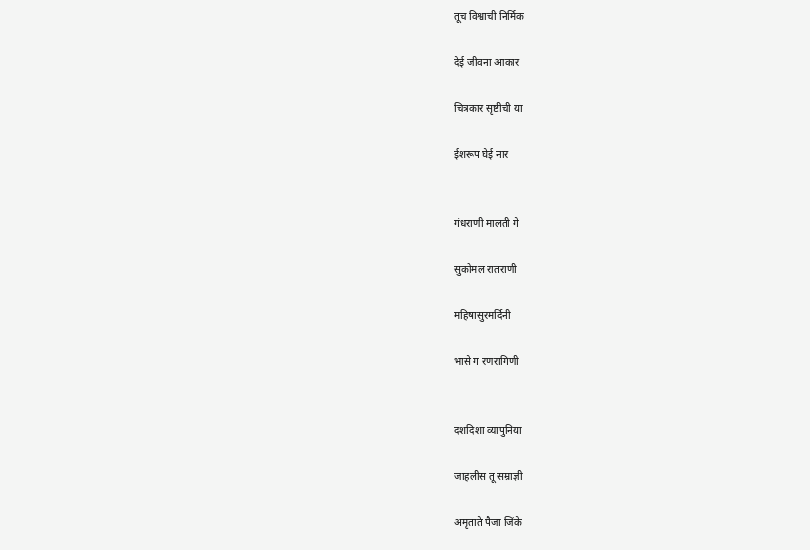तूच विश्वाची निर्मिक

देई जीवना आकार

चित्रकार सृष्टीची या

ईशरूप घेई नार


गंधराणी मालती गे

सुकोमल रातराणी

महिषासुरमर्दिनी

भासे ग रणरागिणी


दशदिशा व्यापुनिया

जाहलीस तू सम्राज्ञी

अमृताते पैजा जिंके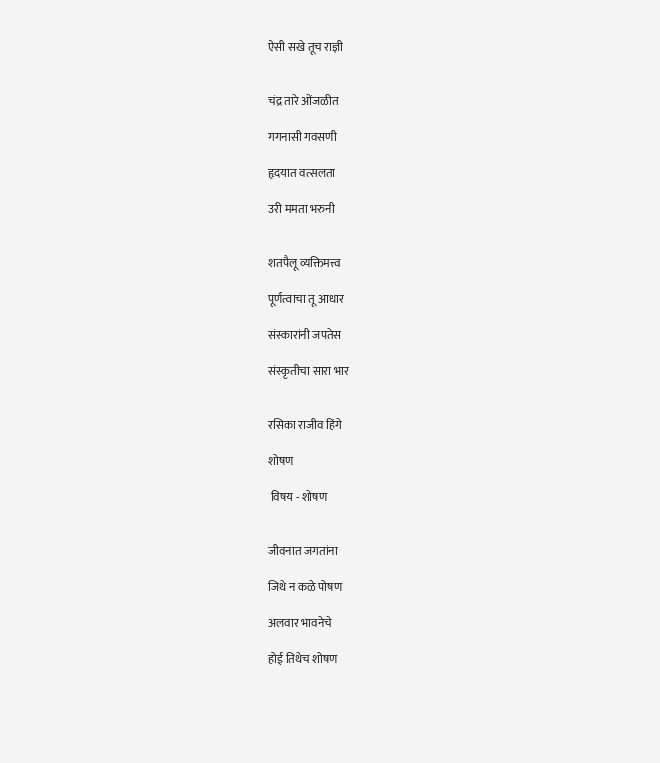ऐसी सखे तूच राज्ञी


चंद्र तारे ओंजळीत

गगनासी गवसणी

हृदयात वत्सलता

उरी ममता भरुनी


शतपैलू व्यक्तिमत्त्व

पूर्णत्वाचा तू आधार

संस्कारांनी जपतेस

संस्कृतीचा सारा भार


रसिका राजीव हिंगे

शोषण

 विषय - शोषण


जीवनात जगतांना

जिथे न कळे पोषण

अलवार भावनेचे

होई तिथेच शोषण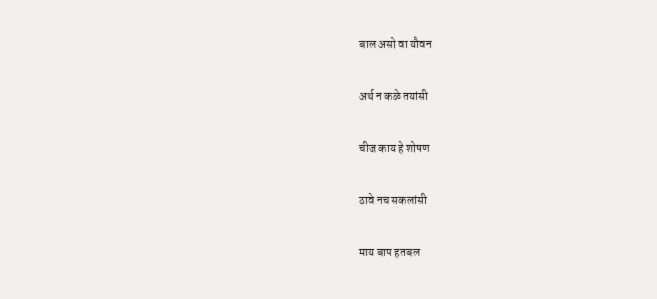बाल असो वा यौवन

अर्थ न कळे तयांसी

चीज काय हे शोषण

ठावे नच सकलांसी

माय बाप हतबल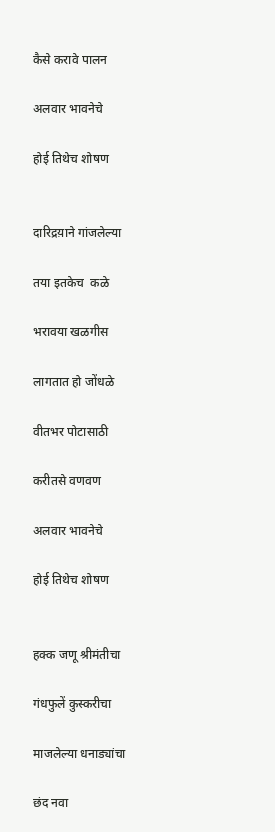कैसे करावे पालन

अलवार भावनेचे

होई तिथेच शोषण


दारिद्रय़ाने गांजलेल्या

तया इतकेच  कळे

भरावया खळगीस

लागतात हो जोंधळे

वीतभर पोटासाठी

करीतसे वणवण

अलवार भावनेचे

होई तिथेच शोषण


हक्क जणू श्रीमंतीचा

गंधफुलें कुस्करीचा

माजलेल्या धनाड्यांचा

छंद नवा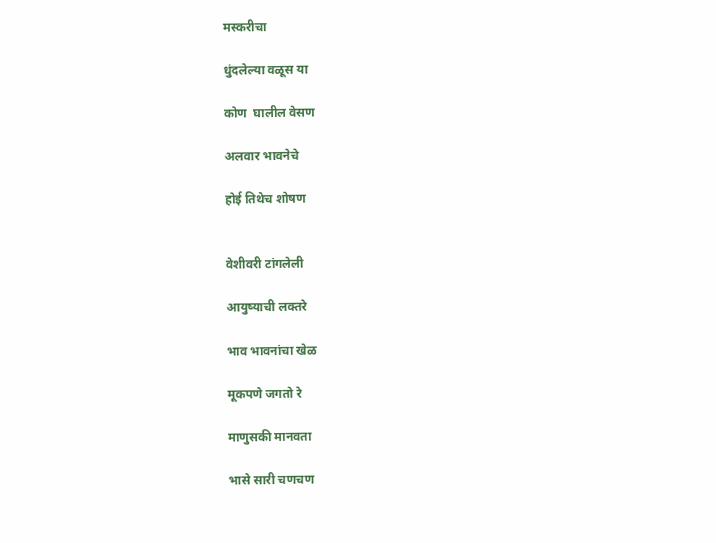मस्करीचा

धुंदलेल्या वळूस या

कोण  घालील वेसण

अलवार भावनेचे

होई तिथेच शोषण


वेशीवरी टांगलेली

आयुष्याची लक्तरे

भाव भावनांचा खेळ

मूकपणे जगतो रे

माणुसकी मानवता

भासे सारी चणचण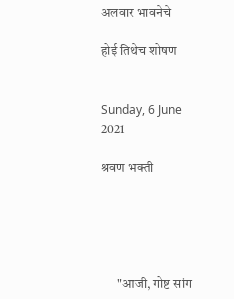अलवार भावनेचे

होई तिथेच शोषण


Sunday, 6 June 2021

श्रवण भक्ती





      "आजी, गोष्ट सांग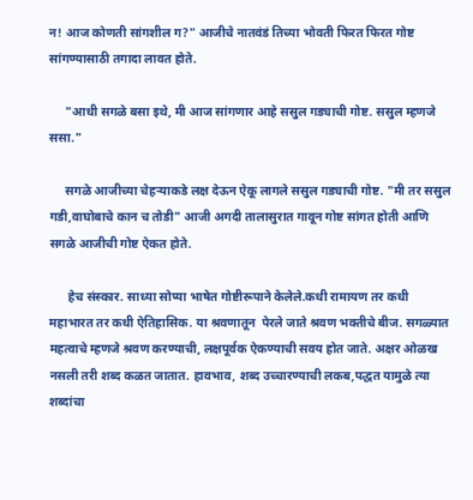न! आज कोणती सांगशील ग?" आजीचे नातवंडं तिच्या भोवती फिरत फिरत गोष्ट सांगण्यासाठी तगादा लावत होते.

     "आधी सगळे बसा इथे, मी आज सांगणार आहे ससुल गड्याची गोष्ट. ससुल म्हणजे ससा."

     सगळे आजीच्या चेहऱ्याकडे लक्ष देऊन ऐकू लागले ससुल गड्याची गोष्ट. "मी तर ससुल गडी,वाघोबाचे कान च तोडी" आजी अगदी तालासुरात गावून गोष्ट सांगत होती आणि सगळे आजीची गोष्ट ऐकत होते.

      हेच संस्कार. साध्या सोप्या भाषेत गोष्टीरूपाने केलेले.कधी रामायण तर कधी महाभारत तर कधी ऐतिहासिक. या श्रवणातून  पेरले जाते श्रवण भक्तीचे बीज. सगळ्यात महत्वाचे म्हणजे श्रवण करण्याची, लक्षपूर्वक ऐकण्याची सवय होत जाते. अक्षर ओळख नसली तरी शब्द कळत जातात. हावभाव, शब्द उच्चारण्याची लकब,पद्धत यामुळे त्या शब्दांचा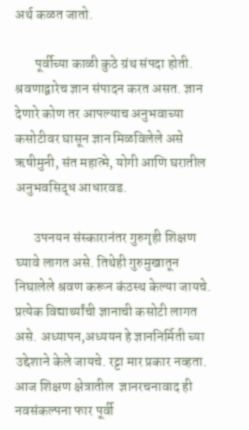अर्थ कळत जातो.

       पूर्वीच्या काळी कुठे ग्रंथ संपदा होती. श्रवणाद्वारेच ज्ञान संपादन करत असत. ज्ञान देणारे कोण तर आपल्याच अनुभवाच्या कसोटीवर घासून ज्ञान मिळविलेले असे ऋषीमुनी, संत महात्मे, योगी आणि घरातील अनुभवसिद्ध आधारवड.

       उपनयन संस्कारानंतर गुरुगृही शिक्षण घ्यावे लागत असे. तिथेही गुरुमुखातून निघालेले श्रवण करून कंठस्थ केल्या जायचे. प्रत्येक विद्यार्थ्यांची ज्ञानाची कसोटी लागत असे. अध्यापन,अध्ययन हे ज्ञाननिर्मिती च्या उद्देशाने केले जायचे. रट्टा मार प्रकार नव्हता. आज शिक्षण क्षेत्रातील  ज्ञानरचनावाद ही नवसंकल्पना फार पूर्वी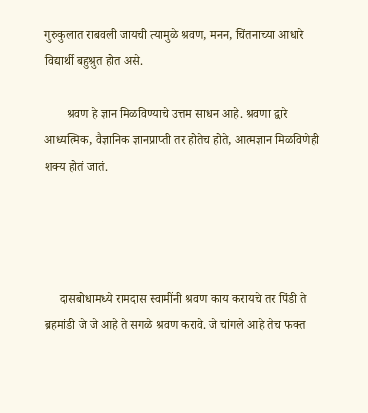गुरुकुलात राबवली जायची त्यामुळे श्रवण, मनन, चिंतनाच्या आधारे विद्यार्थी बहुश्रुत होत असे.

       श्रवण हे ज्ञान मिळविण्याचे उत्तम साधन आहे. श्रवणा द्वारे आध्यत्मिक, वैज्ञानिक ज्ञानप्राप्ती तर होतेच होते, आत्मज्ञान मिळविणेही शक्य होतं जातं.




     दासबोधामध्ये रामदास स्वामींनी श्रवण काय करायचे तर पिंडी ते ब्रहमांडी जे जे आहे ते सगळे श्रवण करावे. जे चांगले आहे तेच फक्त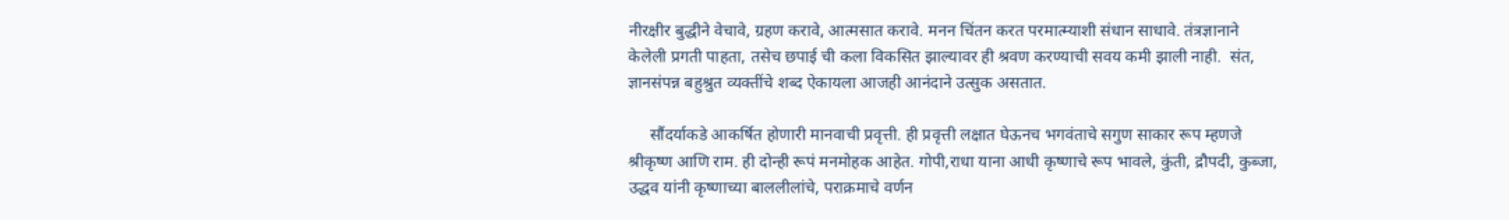नीरक्षीर बुद्धीने वेचावे, ग्रहण करावे, आत्मसात करावे. मनन चिंतन करत परमात्म्याशी संधान साधावे. तंत्रज्ञानाने केलेली प्रगती पाहता, तसेच छपाई ची कला विकसित झाल्यावर ही श्रवण करण्याची सवय कमी झाली नाही.  संत, ज्ञानसंपन्न बहुश्रुत व्यक्तींचे शब्द ऐकायला आजही आनंदाने उत्सुक असतात.

     सौंदर्याकडे आकर्षित होणारी मानवाची प्रवृत्ती. ही प्रवृत्ती लक्षात घेऊनच भगवंताचे सगुण साकार रूप म्हणजे श्रीकृष्ण आणि राम. ही दोन्ही रूपं मनमोहक आहेत. गोपी,राधा याना आधी कृष्णाचे रूप भावले, कुंती, द्रौपदी, कुब्जा, उद्धव यांनी कृष्णाच्या बाललीलांचे, पराक्रमाचे वर्णन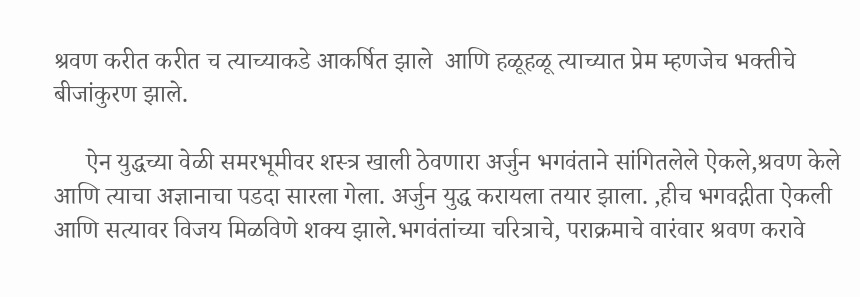श्रवण करीत करीत च त्याच्याकडे आकर्षित झाले  आणि हळूहळू त्याच्यात प्रेम म्हणजेच भक्तीचे बीजांकुरण झाले.

     ऐन युद्धच्या वेळी समरभूमीवर शस्त्र खाली ठेवणारा अर्जुन भगवंताने सांगितलेले ऐकले,श्रवण केले आणि त्याचा अज्ञानाचा पडदा सारला गेला. अर्जुन युद्ध करायला तयार झाला. ,हीच भगवद्गीता ऐकली आणि सत्यावर विजय मिळविणे शक्य झाले.भगवंतांच्या चरित्राचे, पराक्रमाचे वारंवार श्रवण करावे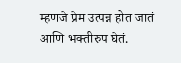म्हणजे प्रेम उत्पन्न होत जातं आणि भक्तीरुप घेतं.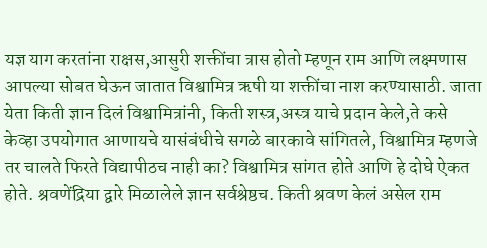यज्ञ याग करतांना राक्षस,आसुरी शक्तींचा त्रास होतो म्हणून राम आणि लक्ष्मणास आपल्या सोबत घेऊन जातात विश्वामित्र ऋषी या शक्तींचा नाश करण्यासाठी. जाता येता किती ज्ञान दिलं विश्वामित्रांनी, किती शस्त्र,अस्त्र याचे प्रदान केले,ते कसे केव्हा उपयोगात आणायचे यासंबंधीचे सगळे बारकावे सांगितले, विश्वामित्र म्हणजे तर चालते फिरते विद्यापीठच नाही का? विश्वामित्र सांगत होते आणि हे दोघे ऐकत होते. श्रवणेंद्रिया द्वारे मिळालेले ज्ञान सर्वश्रेष्ठच. किती श्रवण केलं असेल राम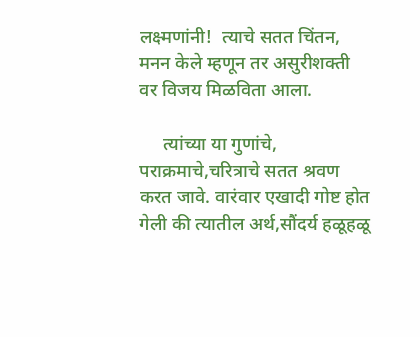लक्ष्मणांनी!  त्याचे सतत चिंतन, मनन केले म्हणून तर असुरीशक्ती वर विजय मिळविता आला.

     त्यांच्या या गुणांचे, पराक्रमाचे,चरित्राचे सतत श्रवण करत जावे. वारंवार एखादी गोष्ट होत गेली की त्यातील अर्थ,सौंदर्य हळूहळू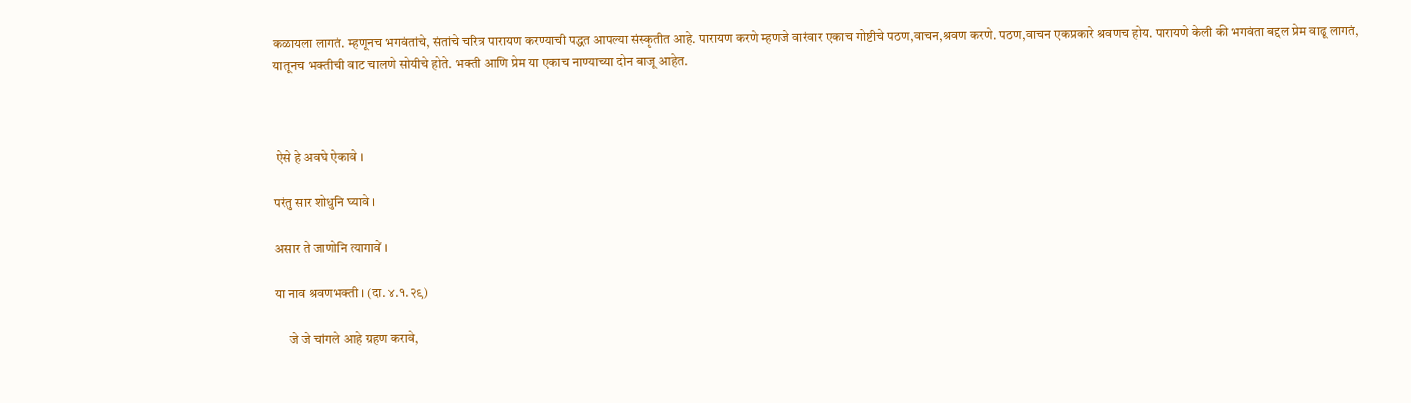कळायला लागतं. म्हणूनच भगवंतांचे, संतांचे चरित्र पारायण करण्याची पद्धत आपल्या संस्कृतीत आहे. पारायण करणे म्हणजे वारंवार एकाच गोष्टीचे पठण,वाचन,श्रवण करणे. पठण,वाचन एकप्रकारे श्रवणच होय. पारायणे केली की भगवंता बद्दल प्रेम वाढू लागतं, यातूनच भक्तीची वाट चालणे सोयीचे होते. भक्ती आणि प्रेम या एकाच नाण्याच्या दोन बाजू आहेत.



 ऐसे हे अवघे ऐकावे ।

परंतु सार शोधुनि घ्यावे ।

असार ते जाणोनि त्यागावें ।

या नाव श्रवणभक्ती । (दा. ४.१.२९)

     जे जे चांगले आहे ग्रहण करावे,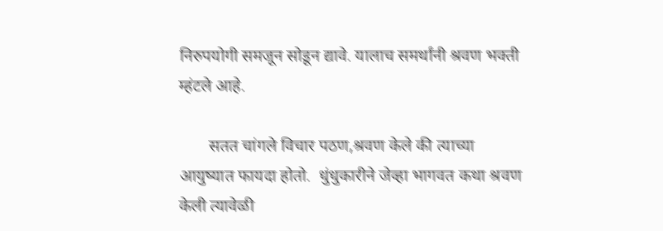निरुपयोगी समजून सोडून द्यावे. यालाच समर्थांनी श्रवण भक्ती म्हंटले आहे.

       सतत चांगले विचार पठण,श्रवण केले की त्याच्या आयुष्यात फायदा होतो.  धुंधुकारीने जेव्हा भागवत कथा श्रवण केली त्यावेळी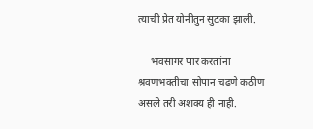त्याची प्रेत योनीतुन सुटका झाली.

     भवसागर पार करतांना श्रवणभक्तीचा सोपान चढणे कठीण असले तरी अशक्य ही नाही.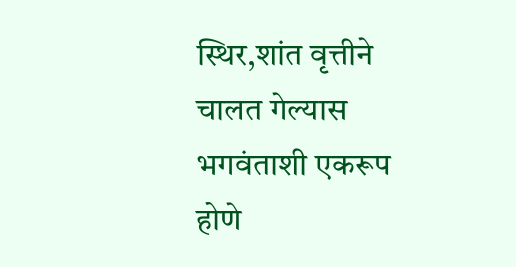स्थिर,शांत वृत्तीने चालत गेल्यास भगवंताशी एकरूप होणे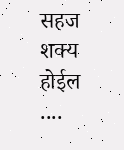सहज शक्य होईल ....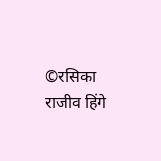©रसिका राजीव हिंगे